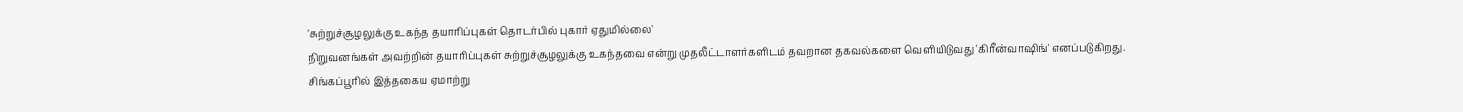'சுற்றுச்சூழலுக்கு உகந்த தயாரிப்புகள் தொடர்பில் புகார் ஏதுமில்லை'
நிறுவனங்கள் அவற்றின் தயாரிப்புகள் சுற்றுச்சூழலுக்கு உகந்தவை என்று முதலீட்டாளர்களிடம் தவறான தகவல்களை வெளியிடுவது 'கிரீன்வாஷிங்' எனப்படுகிறது.
சிங்கப்பூரில் இத்தகைய ஏமாற்று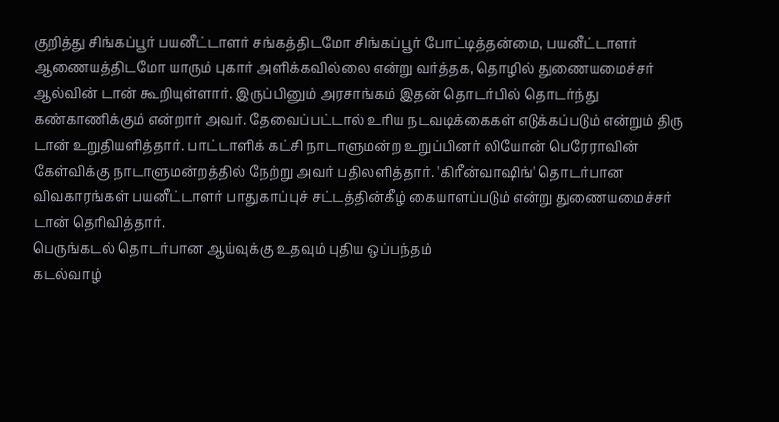குறித்து சிங்கப்பூர் பயனீட்டாளர் சங்கத்திடமோ சிங்கப்பூர் போட்டித்தன்மை, பயனீட்டாளர் ஆணையத்திடமோ யாரும் புகார் அளிக்கவில்லை என்று வர்த்தக, தொழில் துணையமைச்சர் ஆல்வின் டான் கூறியுள்ளார். இருப்பினும் அரசாங்கம் இதன் தொடர்பில் தொடர்ந்து கண்காணிக்கும் என்றார் அவர். தேவைப்பட்டால் உரிய நடவடிக்கைகள் எடுக்கப்படும் என்றும் திரு டான் உறுதியளித்தார். பாட்டாளிக் கட்சி நாடாளுமன்ற உறுப்பினர் லியோன் பெரேராவின் கேள்விக்கு நாடாளுமன்றத்தில் நேற்று அவர் பதிலளித்தார். 'கிரீன்வாஷிங்' தொடர்பான விவகாரங்கள் பயனீட்டாளர் பாதுகாப்புச் சட்டத்தின்கீழ் கையாளப்படும் என்று துணையமைச்சர் டான் தெரிவித்தார்.
பெருங்கடல் தொடர்பான ஆய்வுக்கு உதவும் புதிய ஒப்பந்தம்
கடல்வாழ்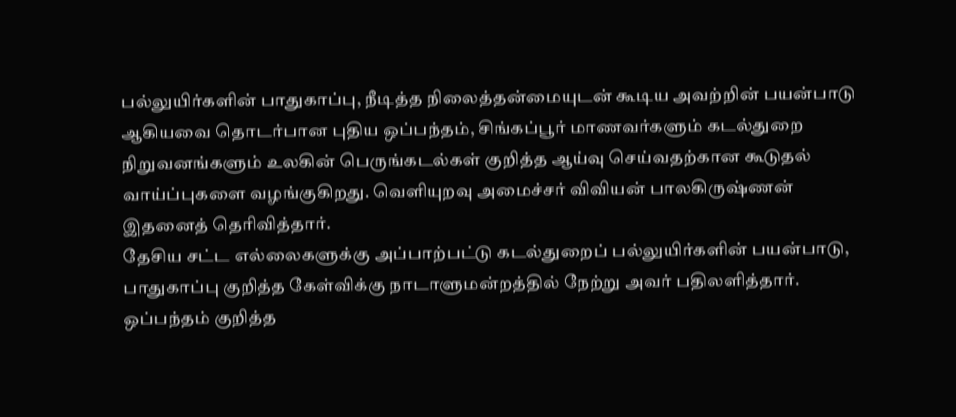பல்லுயிர்களின் பாதுகாப்பு, நீடித்த நிலைத்தன்மையுடன் கூடிய அவற்றின் பயன்பாடு ஆகியவை தொடர்பான புதிய ஒப்பந்தம், சிங்கப்பூர் மாணவர்களும் கடல்துறை நிறுவனங்களும் உலகின் பெருங்கடல்கள் குறித்த ஆய்வு செய்வதற்கான கூடுதல் வாய்ப்புகளை வழங்குகிறது. வெளியுறவு அமைச்சர் விவியன் பாலகிருஷ்ணன் இதனைத் தெரிவித்தார்.
தேசிய சட்ட எல்லைகளுக்கு அப்பாற்பட்டு கடல்துறைப் பல்லுயிர்களின் பயன்பாடு, பாதுகாப்பு குறித்த கேள்விக்கு நாடாளுமன்றத்தில் நேற்று அவர் பதிலளித்தார். ஒப்பந்தம் குறித்த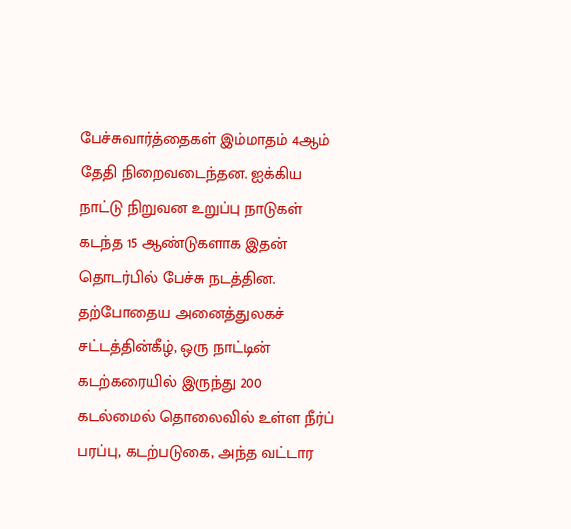பேச்சுவார்த்தைகள் இம்மாதம் 4ஆம் தேதி நிறைவடைந்தன. ஐக்கிய நாட்டு நிறுவன உறுப்பு நாடுகள் கடந்த 15 ஆண்டுகளாக இதன் தொடர்பில் பேச்சு நடத்தின. தற்போதைய அனைத்துலகச் சட்டத்தின்கீழ், ஒரு நாட்டின் கடற்கரையில் இருந்து 200 கடல்மைல் தொலைவில் உள்ள நீர்ப் பரப்பு, கடற்படுகை, அந்த வட்டார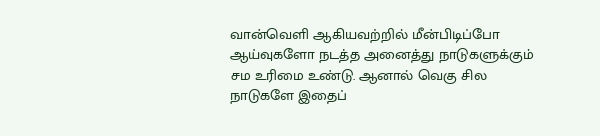வான்வெளி ஆகியவற்றில் மீன்பிடிப்போ ஆய்வுகளோ நடத்த அனைத்து நாடுகளுக்கும் சம உரிமை உண்டு. ஆனால் வெகு சில நாடுகளே இதைப்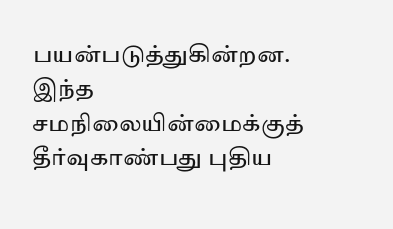பயன்படுத்துகின்றன. இந்த சமநிலையின்மைக்குத் தீர்வுகாண்பது புதிய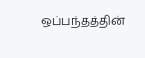ஒப்பந்தத்தின்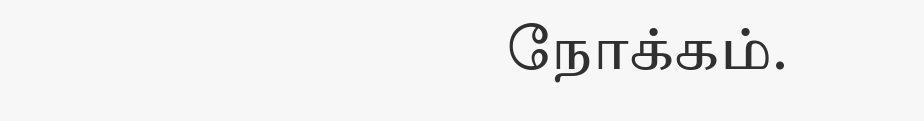நோக்கம்.